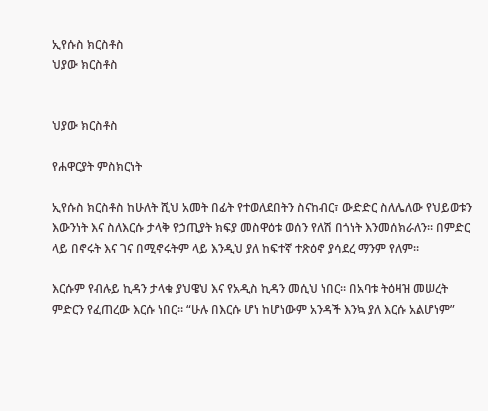ኢየሱስ ክርስቶስ
ህያው ክርስቶስ


ህያው ክርስቶስ

የሐዋርያት ምስክርነት

ኢየሱስ ክርስቶስ ከሁለት ሺህ አመት በፊት የተወለደበትን ስናከብር፣ ውድድር ስለሌለው የህይወቱን እውንነት እና ስለእርሱ ታላቅ የኃጢያት ክፍያ መስዋዕቱ ወሰን የለሽ በጎነት እንመሰክራለን። በምድር ላይ በኖሩት እና ገና በሚኖሩትም ላይ እንዲህ ያለ ከፍተኛ ተጽዕኖ ያሳደረ ማንም የለም።

እርሱም የብሉይ ኪዳን ታላቁ ያህዌህ እና የአዲስ ኪዳን መሲህ ነበር። በአባቱ ትዕዛዝ መሠረት ምድርን የፈጠረው እርሱ ነበር። “ሁሉ በእርሱ ሆነ ከሆነውም አንዳች እንኳ ያለ እርሱ አልሆነም”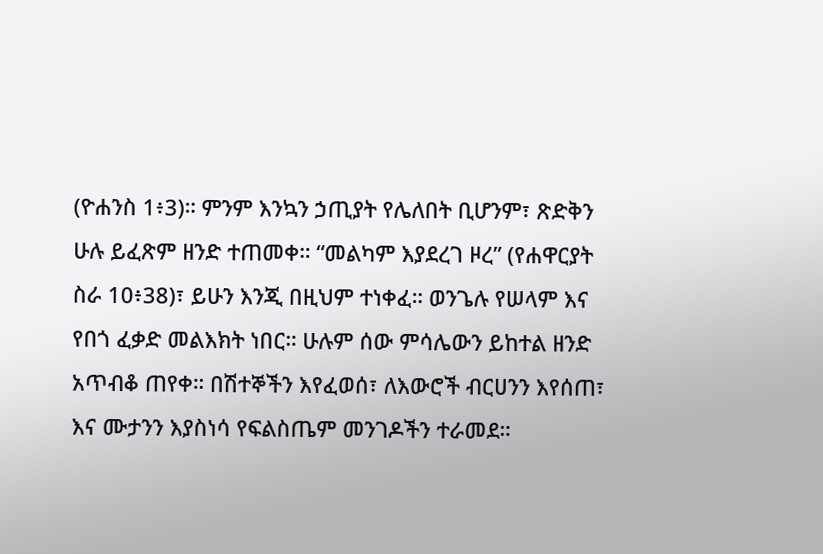(ዮሐንስ 1፥3)። ምንም እንኳን ኃጢያት የሌለበት ቢሆንም፣ ጽድቅን ሁሉ ይፈጽም ዘንድ ተጠመቀ። “መልካም እያደረገ ዞረ” (የሐዋርያት ስራ 10፥38)፣ ይሁን እንጂ በዚህም ተነቀፈ። ወንጌሉ የሠላም እና የበጎ ፈቃድ መልእክት ነበር። ሁሉም ሰው ምሳሌውን ይከተል ዘንድ አጥብቆ ጠየቀ። በሽተኞችን እየፈወሰ፣ ለእውሮች ብርሀንን እየሰጠ፣ እና ሙታንን እያስነሳ የፍልስጤም መንገዶችን ተራመደ።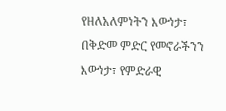የዘለአለምነትን እውነታ፣ በቅድመ ምድር የመኖራችንን እውነታ፣ የምድራዊ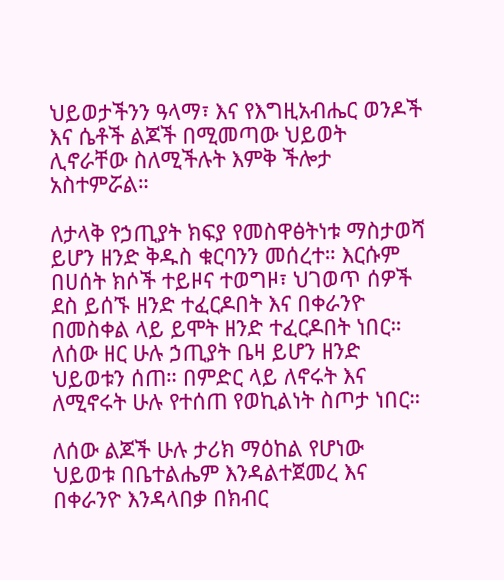ህይወታችንን ዓላማ፣ እና የእግዚአብሔር ወንዶች እና ሴቶች ልጆች በሚመጣው ህይወት ሊኖራቸው ስለሚችሉት እምቅ ችሎታ አስተምሯል።

ለታላቅ የኃጢያት ክፍያ የመስዋፅትነቱ ማስታወሻ ይሆን ዘንድ ቅዱስ ቁርባንን መሰረተ። እርሱም በሀሰት ክሶች ተይዞና ተወግዞ፣ ህገወጥ ሰዎች ደስ ይሰኙ ዘንድ ተፈርዶበት እና በቀራንዮ በመስቀል ላይ ይሞት ዘንድ ተፈርዶበት ነበር። ለሰው ዘር ሁሉ ኃጢያት ቤዛ ይሆን ዘንድ ህይወቱን ሰጠ። በምድር ላይ ለኖሩት እና ለሚኖሩት ሁሉ የተሰጠ የወኪልነት ስጦታ ነበር።

ለሰው ልጆች ሁሉ ታሪክ ማዕከል የሆነው ህይወቱ በቤተልሔም እንዳልተጀመረ እና በቀራንዮ እንዳላበቃ በክብር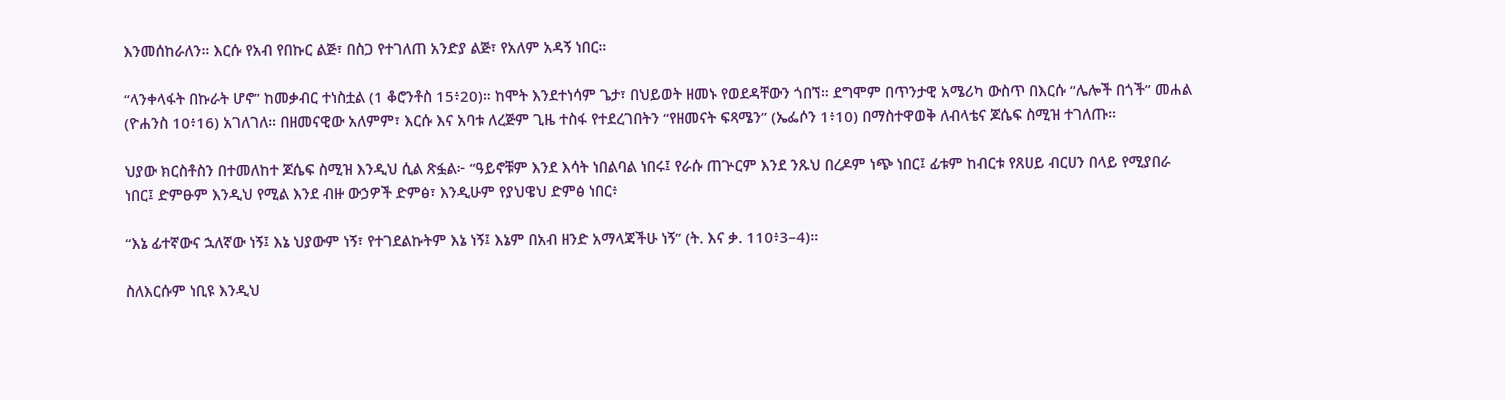እንመሰከራለን። እርሱ የአብ የበኩር ልጅ፣ በስጋ የተገለጠ አንድያ ልጅ፣ የአለም አዳኝ ነበር።

“ላንቀላፋት በኩራት ሆኖ” ከመቃብር ተነስቷል (1 ቆሮንቶስ 15፥20)። ከሞት እንደተነሳም ጌታ፣ በህይወት ዘመኑ የወደዳቸውን ጎበኘ። ደግሞም በጥንታዊ አሜሪካ ውስጥ በእርሱ “ሌሎች በጎች” መሐል (ዮሐንስ 10፥16) አገለገለ። በዘመናዊው አለምም፣ እርሱ እና አባቱ ለረጅም ጊዜ ተስፋ የተደረገበትን “የዘመናት ፍጻሜን” (ኤፌሶን 1፥10) በማስተዋወቅ ለብላቴና ጆሴፍ ስሚዝ ተገለጡ።

ህያው ክርስቶስን በተመለከተ ጆሴፍ ስሚዝ እንዲህ ሲል ጽፏል፦ “ዓይኖቹም እንደ እሳት ነበልባል ነበሩ፤ የራሱ ጠጕርም እንደ ንጹህ በረዶም ነጭ ነበር፤ ፊቱም ከብርቱ የጸሀይ ብርሀን በላይ የሚያበራ ነበር፤ ድምፁም እንዲህ የሚል እንደ ብዙ ውኃዎች ድምፅ፣ እንዲሁም የያህዌህ ድምፅ ነበር፥

“እኔ ፊተኛውና ኋለኛው ነኝ፤ እኔ ህያውም ነኝ፣ የተገደልኩትም እኔ ነኝ፤ እኔም በአብ ዘንድ አማላጃችሁ ነኝ” (ት. እና ቃ. 110፥3–4)።

ስለእርሱም ነቢዩ እንዲህ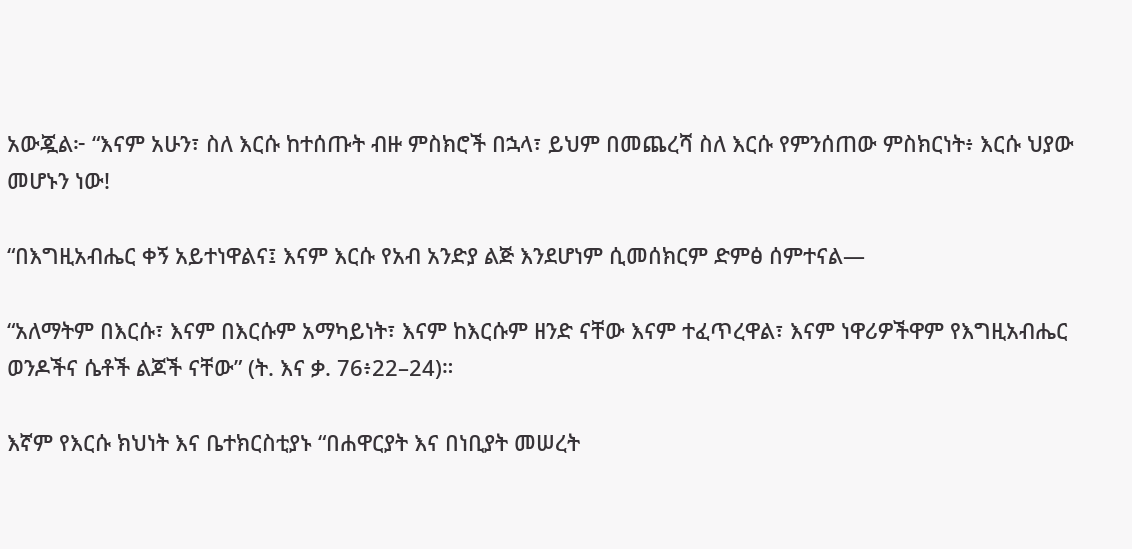አውጇል፦ “እናም አሁን፣ ስለ እርሱ ከተሰጡት ብዙ ምስክሮች በኋላ፣ ይህም በመጨረሻ ስለ እርሱ የምንሰጠው ምስክርነት፥ እርሱ ህያው መሆኑን ነው!

“በእግዚአብሔር ቀኝ አይተነዋልና፤ እናም እርሱ የአብ አንድያ ልጅ እንደሆነም ሲመሰክርም ድምፅ ሰምተናል—

“አለማትም በእርሱ፣ እናም በእርሱም አማካይነት፣ እናም ከእርሱም ዘንድ ናቸው እናም ተፈጥረዋል፣ እናም ነዋሪዎችዋም የእግዚአብሔር ወንዶችና ሴቶች ልጆች ናቸው” (ት. እና ቃ. 76፥22–24)።

እኛም የእርሱ ክህነት እና ቤተክርስቲያኑ “በሐዋርያት እና በነቢያት መሠረት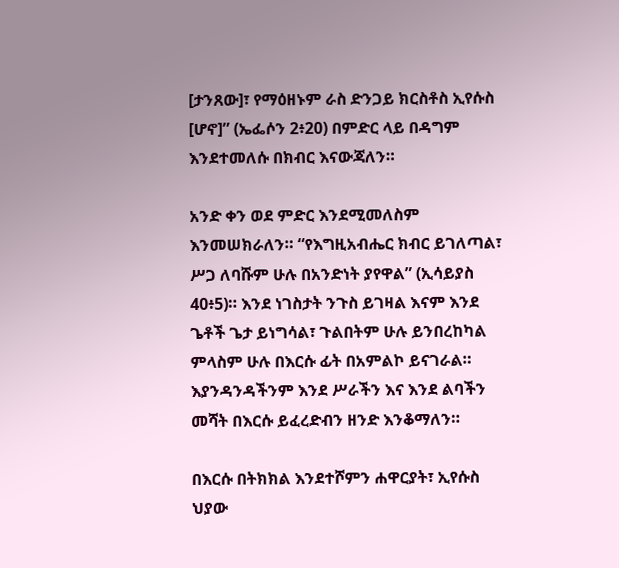[ታንጸው]፣ የማዕዘኑም ራስ ድንጋይ ክርስቶስ ኢየሱስ [ሆኖ]” (ኤፌሶን 2፥20) በምድር ላይ በዳግም እንደተመለሱ በክብር እናውጃለን።

አንድ ቀን ወደ ምድር እንደሚመለስም እንመሠክራለን። “የእግዚአብሔር ክብር ይገለጣል፣ ሥጋ ለባሹም ሁሉ በአንድነት ያየዋል” (ኢሳይያስ 40፥5)። እንደ ነገስታት ንጉስ ይገዛል እናም እንደ ጌቶች ጌታ ይነግሳል፣ ጉልበትም ሁሉ ይንበረከካል ምላስም ሁሉ በእርሱ ፊት በአምልኮ ይናገራል። እያንዳንዳችንም እንደ ሥራችን እና እንደ ልባችን መሻት በእርሱ ይፈረድብን ዘንድ እንቆማለን።

በእርሱ በትክክል እንደተሾምን ሐዋርያት፣ ኢየሱስ ህያው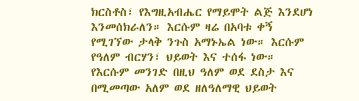ክርስቶስ፣ የእግዚአብሔር የማይሞት ልጅ እንደሆነ እንመሰክራለን። እርሱም ዛሬ በአባቱ ቀኝ የሚገኘው ታላቅ ንጉስ አማኑኤል ነው። እርሱም የዓለም ብርሃን፣ ህይወት እና ተሰፋ ነው። የእርሱም መንገድ በዚህ ዓለም ወደ ደስታ እና በሚመጣው አለም ወደ ዘለዓለማዊ ህይወት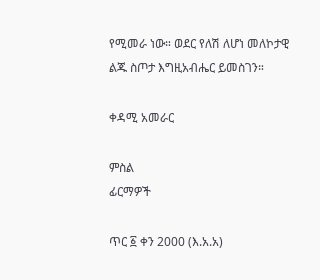የሚመራ ነው። ወደር የለሽ ለሆነ መለኮታዊ ልጁ ስጦታ እግዚአብሔር ይመስገን።

ቀዳሚ አመራር

ምስል
ፊርማዎች

ጥር ፩ ቀን 2000 (እ.አ.አ)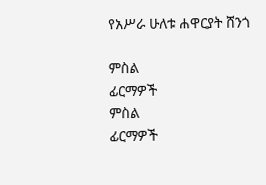የአሥራ ሁለቱ ሐዋርያት ሸንጎ

ምስል
ፊርማዎች
ምስል
ፊርማዎች